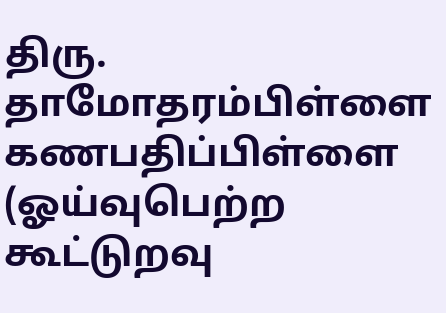திரு. தாமோதரம்பிள்ளை கணபதிப்பிள்ளை
(ஓய்வுபெற்ற கூட்டுறவு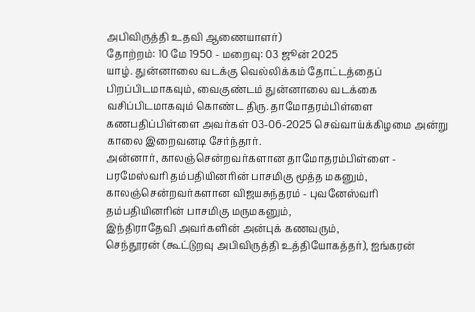அபிவிருத்தி உதவி ஆணையாளர்)
தோற்றம்: 10 மே 1950 - மறைவு: 03 ஜூன் 2025
யாழ். துன்னாலை வடக்கு வெல்லிக்கம் தோட்டத்தைப் பிறப்பிடமாகவும், வைகுண்டம் துன்னாலை வடக்கை வசிப்பிடமாகவும் கொண்ட திரு. தாமோதரம்பிள்ளை கணபதிப்பிள்ளை அவர்கள் 03-06-2025 செவ்வாய்க்கிழமை அன்று காலை இறைவனடி சேர்ந்தார்.
அன்னார், காலஞ்சென்றவர்களான தாமோதரம்பிள்ளை - பரமேஸ்வரி தம்பதியினரின் பாசமிகு மூத்த மகனும்,
காலஞ்சென்றவர்களான விஜயசுந்தரம் - புவனேஸ்வரி தம்பதியினரின் பாசமிகு மருமகனும்,
இந்திராதேவி அவர்களின் அன்புக் கணவரும்,
செந்தூரன் (கூட்டுறவு அபிவிருத்தி உத்தியோகத்தர்), ஐங்கரன்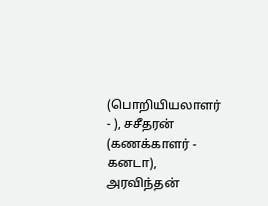(பொறியியலாளர் - ), சசீதரன் (கணக்காளர் - கனடா), அரவிந்தன்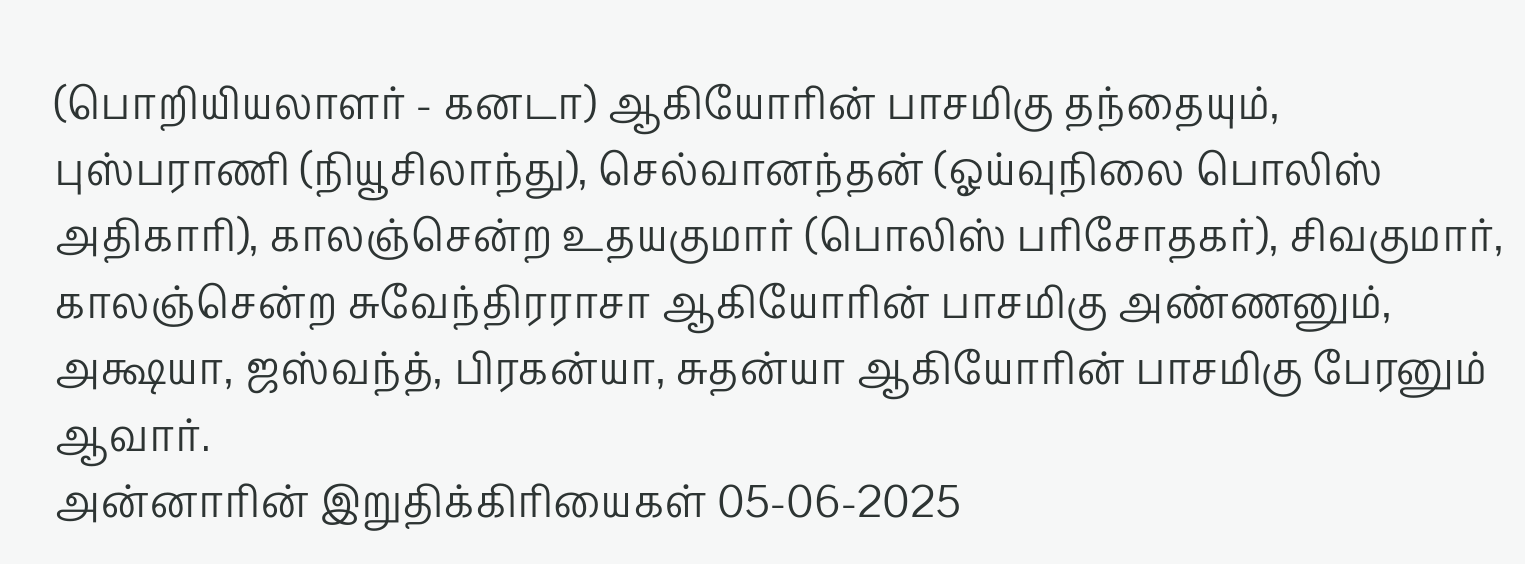(பொறியியலாளர் - கனடா) ஆகியோரின் பாசமிகு தந்தையும்,
புஸ்பராணி (நியூசிலாந்து), செல்வானந்தன் (ஓய்வுநிலை பொலிஸ் அதிகாரி), காலஞ்சென்ற உதயகுமார் (பொலிஸ் பரிசோதகர்), சிவகுமார், காலஞ்சென்ற சுவேந்திரராசா ஆகியோரின் பாசமிகு அண்ணனும்,
அக்ஷயா, ஜஸ்வந்த், பிரகன்யா, சுதன்யா ஆகியோரின் பாசமிகு பேரனும் ஆவார்.
அன்னாரின் இறுதிக்கிரியைகள் 05-06-2025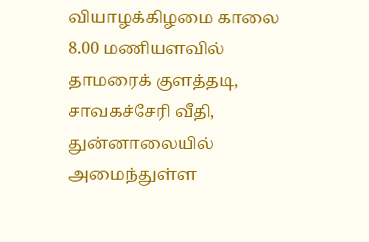வியாழக்கிழமை காலை 8.00 மணியளவில் தாமரைக் குளத்தடி, சாவகச்சேரி வீதி, துன்னாலையில் அமைந்துள்ள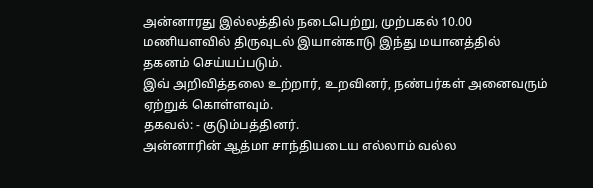அன்னாரது இல்லத்தில் நடைபெற்று, முற்பகல் 10.00 மணியளவில் திருவுடல் இயான்காடு இந்து மயானத்தில் தகனம் செய்யப்படும்.
இவ் அறிவித்தலை உற்றார், உறவினர், நண்பர்கள் அனைவரும் ஏற்றுக் கொள்ளவும்.
தகவல்: - குடும்பத்தினர்.
அன்னாரின் ஆத்மா சாந்தியடைய எல்லாம் வல்ல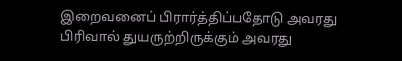இறைவனைப் பிரார்த்திப்பதோடு அவரது பிரிவால் துயருற்றிருக்கும் அவரது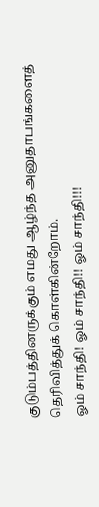குடும்பத்தினருக்கும் எமது ஆழ்ந்த அனுதாபங்களைத் தெரிவித்துக் கொள்கின்றோம்.
ஓம் சாந்தி! ஓம் சாந்தி!! ஓம் சாந்தி!!!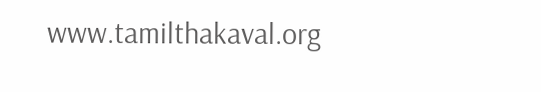www.tamilthakaval.org